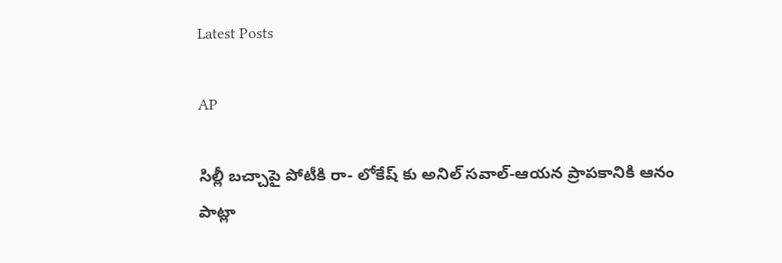Latest Posts

AP

సిల్లీ బచ్చాపై పోటీకి రా- లోకేష్ కు అనిల్ సవాల్-ఆయన ప్రాపకానికి ఆనం పాట్లా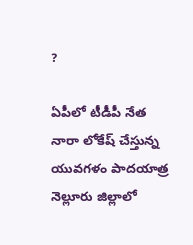?

ఏపీలో టీడీపీ నేత నారా లోకేష్ చేస్తున్న యువగళం పాదయాత్ర నెల్లూరు జిల్లాలో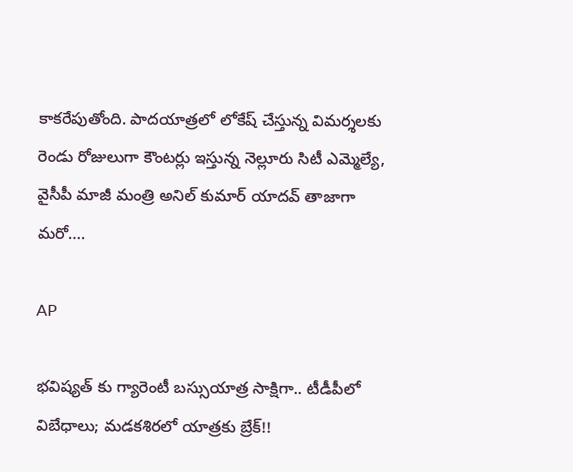కాకరేపుతోంది. పాదయాత్రలో లోకేష్ చేస్తున్న విమర్శలకు రెండు రోజులుగా కౌంటర్లు ఇస్తున్న నెల్లూరు సిటీ ఎమ్మెల్యే, వైసీపీ మాజీ మంత్రి అనిల్ కుమార్ యాదవ్ తాజాగా మరో….

AP

భవిష్యత్ కు గ్యారెంటీ బస్సుయాత్ర సాక్షిగా.. టీడీపీలో విబేధాలు; మడకశిరలో యాత్రకు బ్రేక్!!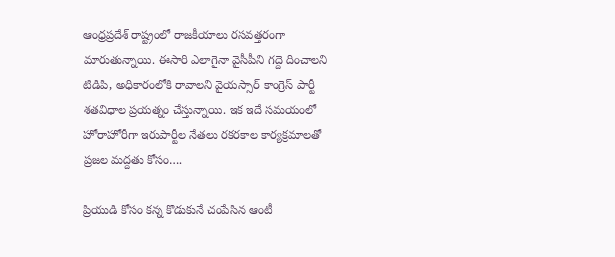ఆంధ్రప్రదేశ్ రాష్ట్రంలో రాజకీయాలు రసవత్తరంగా మారుతున్నాయి. ఈసారి ఎలాగైనా వైసీపీని గద్దె దించాలని టిడిపి, అధికారంలోకి రావాలని వైయస్సార్ కాంగ్రెస్ పార్టీ శతవిధాల ప్రయత్నం చేస్తున్నాయి. ఇక ఇదే సమయంలో హోరాహోరీగా ఇరుపార్టీల నేతలు రకరకాల కార్యక్రమాలతో ప్రజల మద్దతు కోసం….

ప్రియుడి కోసం కన్న కొడుకునే చంపేసిన ఆంటీ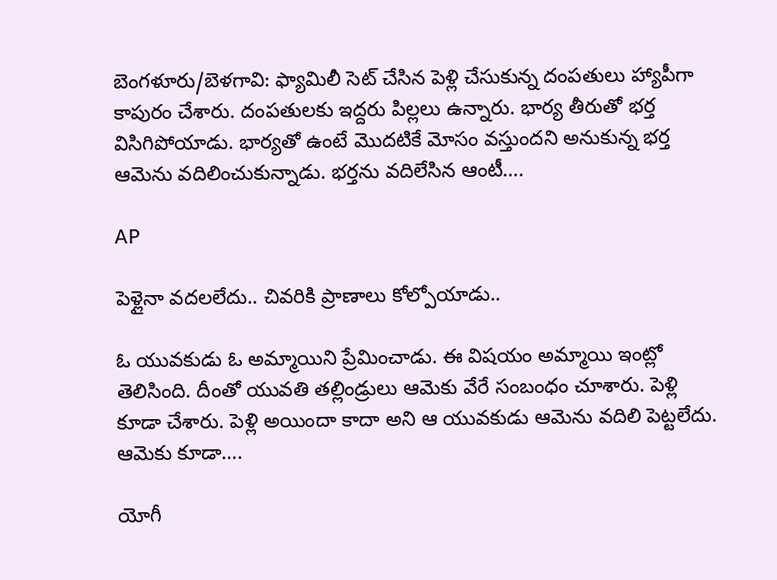బెంగళూరు/బెళగావి: ఫ్యామిలీ సెట్ చేసిన పెళ్లి చేసుకున్న దంపతులు హ్యాపీగా కాపురం చేశారు. దంపతులకు ఇద్దరు పిల్లలు ఉన్నారు. భార్య తీరుతో భర్త విసిగిపోయాడు. భార్యతో ఉంటే మొదటికే మోసం వస్తుందని అనుకున్న భర్త ఆమెను వదిలించుకున్నాడు. భర్తను వదిలేసిన ఆంటీ….

AP

పెళ్లైనా వదలలేదు.. చివరికి ప్రాణాలు కోల్పోయాడు..

ఓ యువకుడు ఓ అమ్మాయిని ప్రేమించాడు. ఈ విషయం అమ్మాయి ఇంట్లో తెలిసింది. దీంతో యువతి తల్లిండ్రులు ఆమెకు వేరే సంబంధం చూశారు. పెళ్లి కూడా చేశారు. పెళ్లి అయిందా కాదా అని ఆ యువకుడు ఆమెను వదిలి పెట్టలేదు. ఆమెకు కూడా….

యోగీ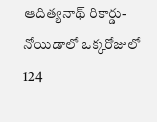ఆదిత్యనాథ్ రికార్డు- నోయిడాలో ఒక్కరోజులో 124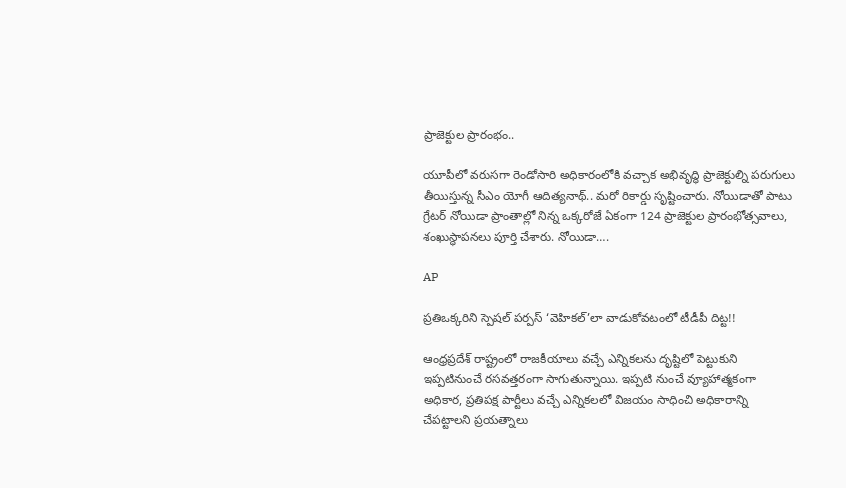ప్రాజెక్టుల ప్రారంభం..

యూపీలో వరుసగా రెండోసారి అధికారంలోకి వచ్చాక అభివృద్ధి ప్రాజెక్టుల్ని పరుగులు తీయిస్తున్న సీఎం యోగీ ఆదిత్యనాథ్.. మరో రికార్డు సృష్టించారు. నోయిడాతో పాటు గ్రేటర్ నోయిడా ప్రాంతాల్లో నిన్న ఒక్కరోజే ఏకంగా 124 ప్రాజెక్టుల ప్రారంభోత్సవాలు, శంఖుస్ధాపనలు పూర్తి చేశారు. నోయిడా….

AP

ప్రతిఒక్కరిని స్పెషల్ పర్పస్ ‘వెహికల్’లా వాడుకోవటంలో టీడీపీ దిట్ట!!

ఆంధ్రప్రదేశ్ రాష్ట్రంలో రాజకీయాలు వచ్చే ఎన్నికలను దృష్టిలో పెట్టుకుని ఇప్పటినుంచే రసవత్తరంగా సాగుతున్నాయి. ఇప్పటి నుంచే వ్యూహాత్మకంగా అధికార, ప్రతిపక్ష పార్టీలు వచ్చే ఎన్నికలలో విజయం సాధించి అధికారాన్ని చేపట్టాలని ప్రయత్నాలు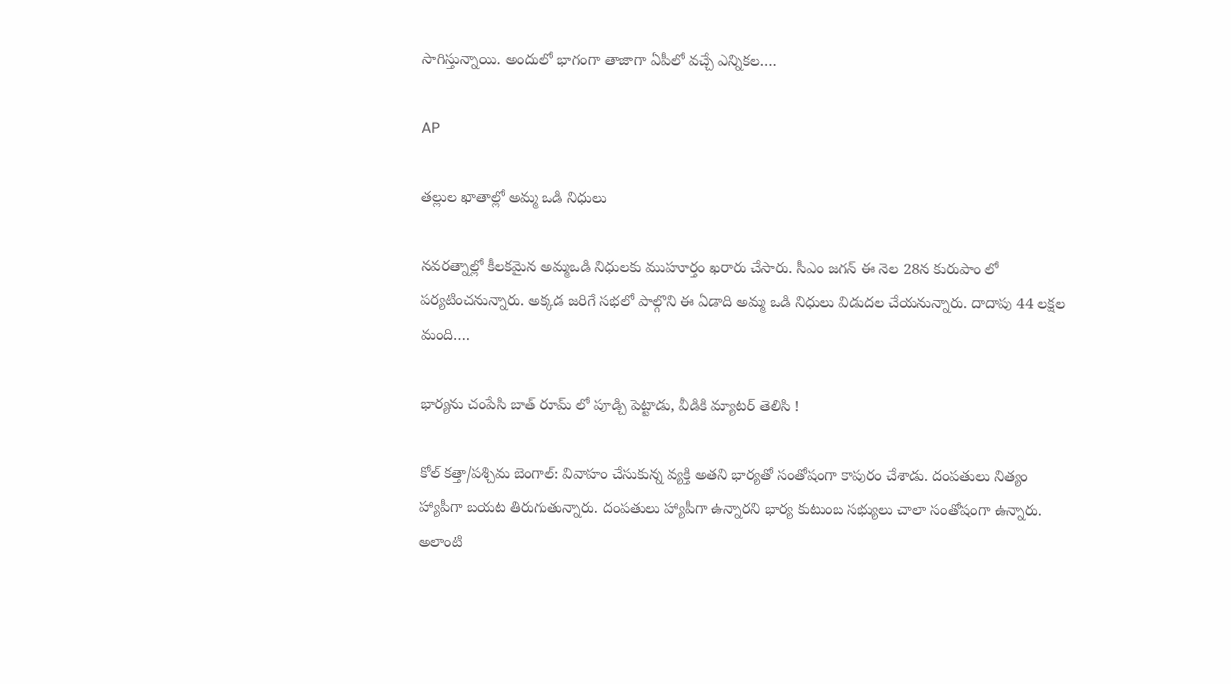సాగిస్తున్నాయి. అందులో భాగంగా తాజాగా ఏపీలో వచ్చే ఎన్నికల….

AP

తల్లుల ఖాతాల్లో అమ్మ ఒడి నిధులు

నవరత్నాల్లో కీలకమైన అమ్మఒడి నిధులకు ముహూర్తం ఖరారు చేసారు. సీఎం జగన్ ఈ నెల 28న కురుపాం లో పర్యటించనున్నారు. అక్కడ జరిగే సభలో పాల్గొని ఈ ఏడాది అమ్మ ఒడి నిధులు విడుదల చేయనున్నారు. దాదాపు 44 లక్షల మంది….

భార్యను చంపేసి బాత్ రూమ్ లో పూడ్చి పెట్టాడు, వీడికి మ్యాటర్ తెలిసి !

కోల్ కత్తా/పశ్చిమ బెంగాల్: వివాహం చేసుకున్న వ్యక్తి అతని భార్యతో సంతోషంగా కాపురం చేశాడు. దంపతులు నిత్యం హ్యాపీగా బయట తిరుగుతున్నారు. దంపతులు హ్యాపీగా ఉన్నారని భార్య కుటుంబ సభ్యులు చాలా సంతోషంగా ఉన్నారు. అలాంటి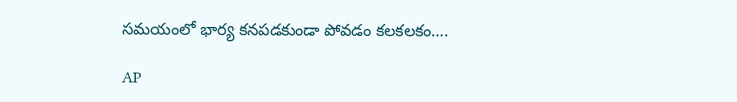సమయంలో భార్య కనపడకుండా పోవడం కలకలకం….

AP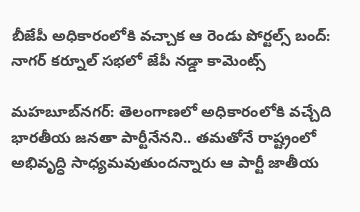బీజేపీ అధికారంలోకి వచ్చాక ఆ రెండు పోర్టల్స్ బంద్: నాగర్ కర్నూల్ సభలో జేపీ నడ్డా కామెంట్స్

మహబూబ్‌నగర్: తెలంగాణలో అధికారంలోకి వచ్చేది భారతీయ జనతా పార్టీనేనని.. తమతోనే రాష్ట్రంలో అభివృద్ధి సాధ్యమవుతుందన్నారు ఆ పార్టీ జాతీయ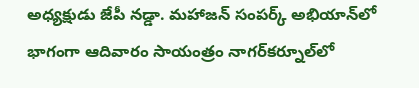అధ్యక్షుడు జేపీ నడ్డా. మహాజన్ సంపర్క్ అభియాన్‌లో భాగంగా ఆదివారం సాయంత్రం నాగర్‌కర్నూల్‌లో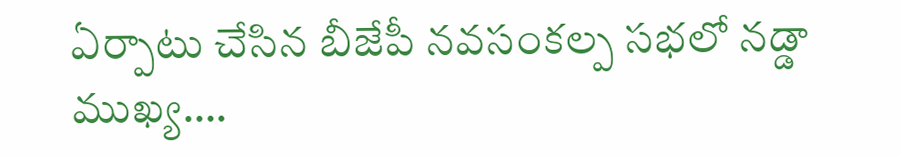ఏర్పాటు చేసిన బీజేపీ నవసంకల్ప సభలో నడ్డా ముఖ్య….